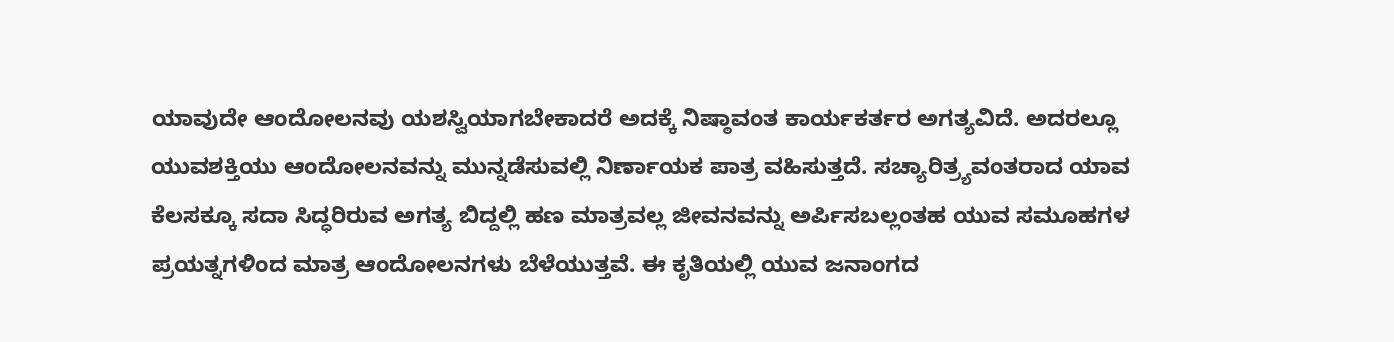ಯಾವುದೇ ಆಂದೋಲನವು ಯಶಸ್ವಿಯಾಗಬೇಕಾದರೆ ಅದಕ್ಕೆ ನಿಷ್ಠಾವಂತ ಕಾರ್ಯಕರ್ತರ ಅಗತ್ಯವಿದೆ. ಅದರಲ್ಲೂ ಯುವಶಕ್ತಿಯು ಆಂದೋಲನವನ್ನು ಮುನ್ನಡೆಸುವಲ್ಲಿ ನಿರ್ಣಾಯಕ ಪಾತ್ರ ವಹಿಸುತ್ತದೆ. ಸಚ್ಯಾರಿತ್ರ್ಯವಂತರಾದ ಯಾವ ಕೆಲಸಕ್ಕೂ ಸದಾ ಸಿದ್ಧರಿರುವ ಅಗತ್ಯ ಬಿದ್ದಲ್ಲಿ ಹಣ ಮಾತ್ರವಲ್ಲ ಜೀವನವನ್ನು ಅರ್ಪಿಸಬಲ್ಲಂತಹ ಯುವ ಸಮೂಹಗಳ ಪ್ರಯತ್ನಗಳಿಂದ ಮಾತ್ರ ಆಂದೋಲನಗಳು ಬೆಳೆಯುತ್ತವೆ. ಈ ಕೃತಿಯಲ್ಲಿ ಯುವ ಜನಾಂಗದ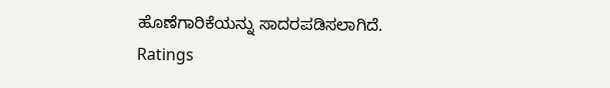ಹೊಣೆಗಾರಿಕೆಯನ್ನು ಸಾದರಪಡಿಸಲಾಗಿದೆ.
Ratings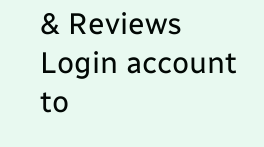& Reviews
Login account to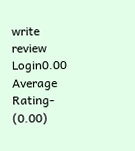write review
Login0.00
Average Rating- (0.00)